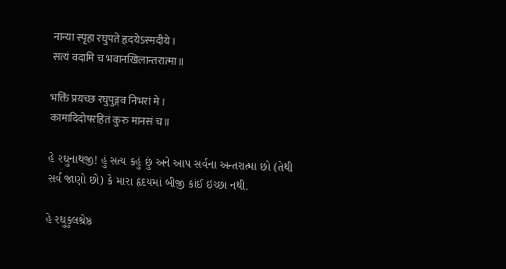नान्या स्पृहा रघुपते हृदयेऽस्मदीये।
सत्यं वदामि च भवानखिलान्तरात्मा॥

भक्तिं प्रयच्छ रघुपुङ्गव निभरां मे।
कामादिदोषरहितं कुरु मानसं च॥

હે રઘુનાથજી! હું સત્ય કહું છું અને આપ સર્વના અન્તરાત્મા છો (તેથી સર્વ જાણો છો) કે મારા હૃદયમાં બીજી કાંઈ ઇચ્છા નથી.

હે રઘુકુલશ્રેષ્ઠ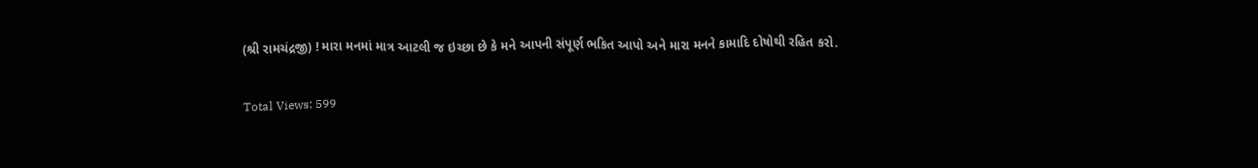(શ્રી રામચંદ્રજી) ! મારા મનમાં માત્ર આટલી જ ઇચ્છા છે કે મને આપની સંપૂર્ણ ભકિત આપો અને મારા મનને કામાદિ દોષોથી રહિત કરો.

Total Views: 599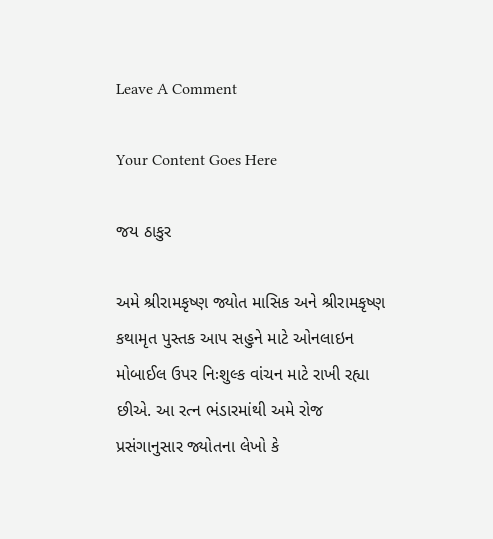Leave A Comment

Your Content Goes Here

જય ઠાકુર

અમે શ્રીરામકૃષ્ણ જ્યોત માસિક અને શ્રીરામકૃષ્ણ કથામૃત પુસ્તક આપ સહુને માટે ઓનલાઇન મોબાઈલ ઉપર નિઃશુલ્ક વાંચન માટે રાખી રહ્યા છીએ. આ રત્ન ભંડારમાંથી અમે રોજ પ્રસંગાનુસાર જ્યોતના લેખો કે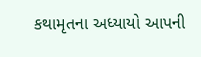કથામૃતના અધ્યાયો આપની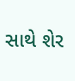સાથે શેર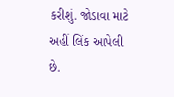કરીશું. જોડાવા માટે અહીં લિંક આપેલી છે.